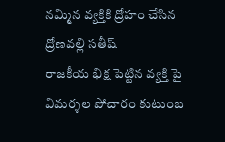నమ్మిన వ్యక్తికి ద్రోహం చేసిన ద్రోణవల్లి సతీష్
రాజకీయ భిక్ష పెట్టిన వ్యక్తి పై విమర్శల పోచారం కుటుంబ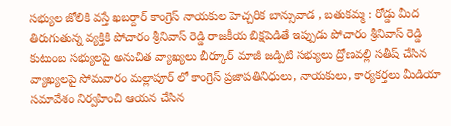సభ్యుల జోలికి వస్తే ఖబర్దార్ కాంగ్రెస్ నాయకుల హెచ్చరిక బాన్సువాడ , బతుకమ్మ : రోడ్డు మీద తిరుగుతున్న వ్యక్తికి పోచారం శ్రీనివాస్ రెడ్డి రాజకీయ బిక్షపెడితే ఇప్పుడు పోచారం శ్రీనివాస్ రెడ్డి కుటుంబ సభ్యులపై అనుచిత వ్యాఖ్యలు బీర్కూర్ మాజీ జడ్పిటి సభ్యులు ద్రోణవల్లి సతీష్ చేసిన వ్యాఖ్యలపై సోమవారం మల్లాపూర్ లో కాంగ్రెస్ ప్రజాపతినిధులు, నాయకులు, కార్యకర్తలు మీడియా సమావేశం నిర్వహించి ఆయన చేసిన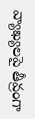వ్యాఖ్యలపై తీవ్రంగా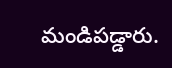మండిపడ్డారు.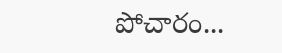పోచారం...